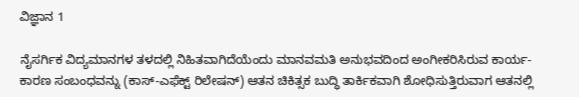ವಿಜ್ಞಾನ 1

ನೈಸರ್ಗಿಕ ವಿದ್ಯಮಾನಗಳ ತಳದಲ್ಲಿ ನಿಹಿತವಾಗಿದೆಯೆಂದು ಮಾನವಮತಿ ಅನುಭವದಿಂದ ಅಂಗೀಕರಿಸಿರುವ ಕಾರ್ಯ-ಕಾರಣ ಸಂಬಂಧವನ್ನು (ಕಾಸ್-ಎಫೆಕ್ಟ್ ರಿಲೇಷನ್) ಆತನ ಚಿಕಿತ್ಸಕ ಬುದ್ಧಿ ತಾರ್ಕಿಕವಾಗಿ ಶೋಧಿಸುತ್ತಿರುವಾಗ ಆತನಲ್ಲಿ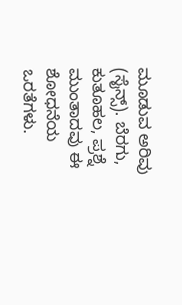ಮೂಡುವ ಅರಿವು (ಸೈನ್ಸ್). ಬೆರಗು, ಕುತೂಹಲ, ಪ್ರಶ್ನೆ ಮುಂತಾದವು ಈ ಶೋಧನೆಯ ಒರತೆಗಳು.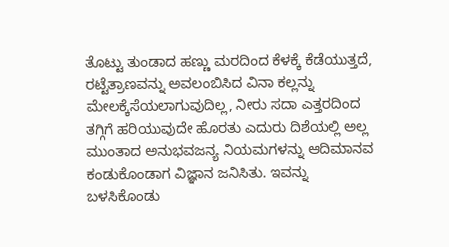ತೊಟ್ಟು ತುಂಡಾದ ಹಣ್ಣು ಮರದಿಂದ ಕೆಳಕ್ಕೆ ಕೆಡೆಯುತ್ತದೆ, ರಟ್ಟೆತ್ರಾಣವನ್ನು ಅವಲಂಬಿಸಿದ ವಿನಾ ಕಲ್ಲನ್ನು ಮೇಲಕ್ಕೆಸೆಯಲಾಗುವುದಿಲ್ಲ, ನೀರು ಸದಾ ಎತ್ತರದಿಂದ ತಗ್ಗಿಗೆ ಹರಿಯುವುದೇ ಹೊರತು ಎದುರು ದಿಶೆಯಲ್ಲಿ ಅಲ್ಲ ಮುಂತಾದ ಅನುಭವಜನ್ಯ ನಿಯಮಗಳನ್ನು ಆದಿಮಾನವ ಕಂಡುಕೊಂಡಾಗ ವಿಜ್ಞಾನ ಜನಿಸಿತು. ಇವನ್ನು ಬಳಸಿಕೊಂಡು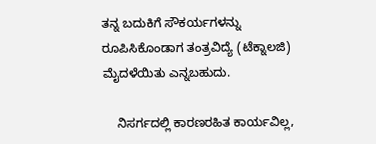ತನ್ನ ಬದುಕಿಗೆ ಸೌಕರ್ಯಗಳನ್ನು ರೂಪಿಸಿಕೊಂಡಾಗ ತಂತ್ರವಿದ್ಯೆ (ಟೆಕ್ನಾಲಜಿ) ಮೈದಳೆಯಿತು ಎನ್ನಬಹುದು.

    ನಿಸರ್ಗದಲ್ಲಿ ಕಾರಣರಹಿತ ಕಾರ್ಯವಿಲ್ಲ,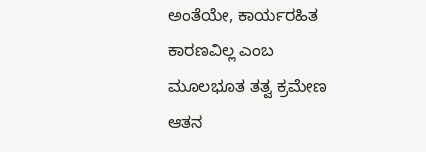ಅಂತೆಯೇ, ಕಾರ್ಯರಹಿತ ಕಾರಣವಿಲ್ಲ ಎಂಬ ಮೂಲಭೂತ ತತ್ವ ಕ್ರಮೇಣ ಆತನ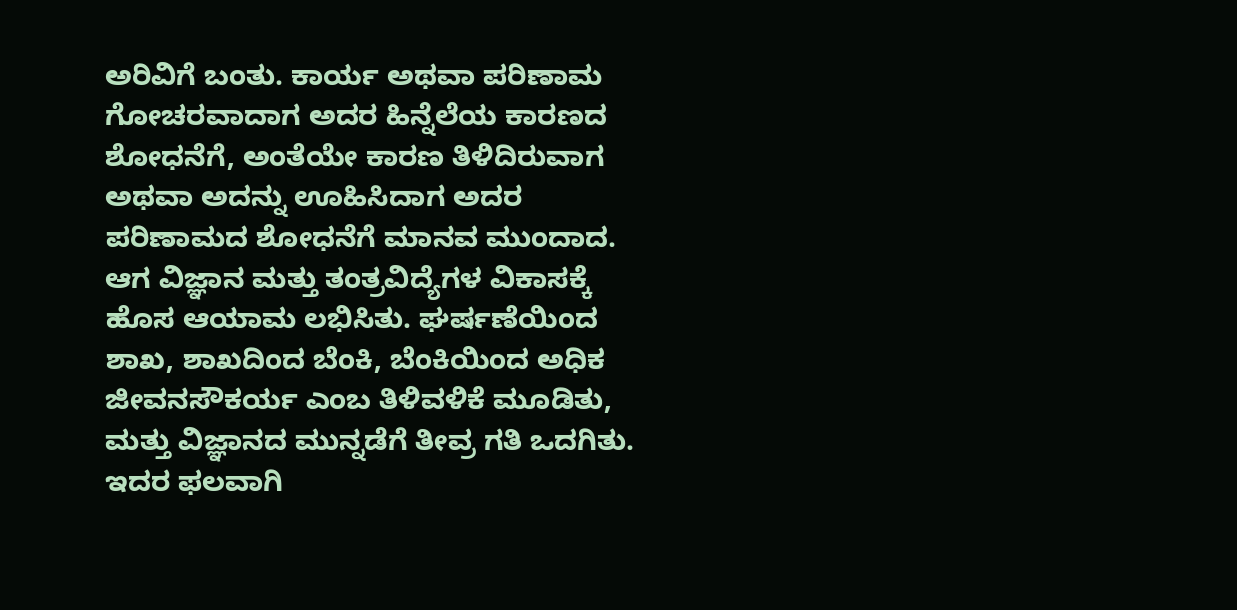ಅರಿವಿಗೆ ಬಂತು. ಕಾರ್ಯ ಅಥವಾ ಪರಿಣಾಮ ಗೋಚರವಾದಾಗ ಅದರ ಹಿನ್ನೆಲೆಯ ಕಾರಣದ ಶೋಧನೆಗೆ, ಅಂತೆಯೇ ಕಾರಣ ತಿಳಿದಿರುವಾಗ ಅಥವಾ ಅದನ್ನು ಊಹಿಸಿದಾಗ ಅದರ ಪರಿಣಾಮದ ಶೋಧನೆಗೆ ಮಾನವ ಮುಂದಾದ. ಆಗ ವಿಜ್ಞಾನ ಮತ್ತು ತಂತ್ರವಿದ್ಯೆಗಳ ವಿಕಾಸಕ್ಕೆ ಹೊಸ ಆಯಾಮ ಲಭಿಸಿತು. ಘರ್ಷಣೆಯಿಂದ ಶಾಖ, ಶಾಖದಿಂದ ಬೆಂಕಿ, ಬೆಂಕಿಯಿಂದ ಅಧಿಕ ಜೀವನಸೌಕರ್ಯ ಎಂಬ ತಿಳಿವಳಿಕೆ ಮೂಡಿತು, ಮತ್ತು ವಿಜ್ಞಾನದ ಮುನ್ನಡೆಗೆ ತೀವ್ರ ಗತಿ ಒದಗಿತು. ಇದರ ಫಲವಾಗಿ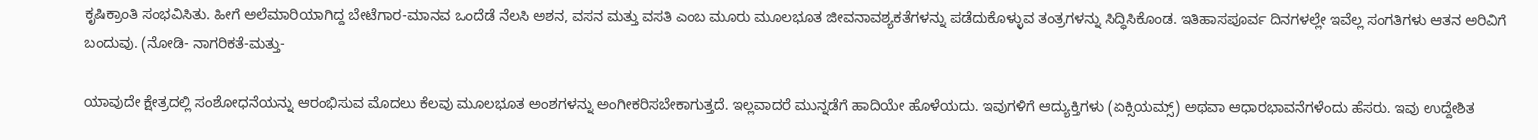ಕೃಷಿಕ್ರಾಂತಿ ಸಂಭವಿಸಿತು. ಹೀಗೆ ಅಲೆಮಾರಿಯಾಗಿದ್ದ ಬೇಟೆಗಾರ-ಮಾನವ ಒಂದೆಡೆ ನೆಲಸಿ ಅಶನ, ವಸನ ಮತ್ತು ವಸತಿ ಎಂಬ ಮೂರು ಮೂಲಭೂತ ಜೀವನಾವಶ್ಯಕತೆಗಳನ್ನು ಪಡೆದುಕೊಳ್ಳುವ ತಂತ್ರಗಳನ್ನು ಸಿದ್ಧಿಸಿಕೊಂಡ. ಇತಿಹಾಸಪೂರ್ವ ದಿನಗಳಲ್ಲೇ ಇವೆಲ್ಲ ಸಂಗತಿಗಳು ಆತನ ಅರಿವಿಗೆ ಬಂದುವು. (ನೋಡಿ- ನಾಗರಿಕತೆ-ಮತ್ತು-

ಯಾವುದೇ ಕ್ಷೇತ್ರದಲ್ಲಿ ಸಂಶೋಧನೆಯನ್ನು ಆರಂಭಿಸುವ ಮೊದಲು ಕೆಲವು ಮೂಲಭೂತ ಅಂಶಗಳನ್ನು ಅಂಗೀಕರಿಸಬೇಕಾಗುತ್ತದೆ. ಇಲ್ಲವಾದರೆ ಮುನ್ನಡೆಗೆ ಹಾದಿಯೇ ಹೊಳೆಯದು. ಇವುಗಳಿಗೆ ಆದ್ಯುಕ್ತಿಗಳು (ಏಕ್ಸಿಯಮ್ಸ್) ಅಥವಾ ಆಧಾರಭಾವನೆಗಳೆಂದು ಹೆಸರು. ಇವು ಉದ್ದೇಶಿತ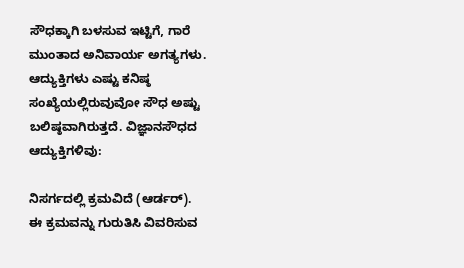ಸೌಧಕ್ಕಾಗಿ ಬಳಸುವ ಇಟ್ಟಿಗೆ, ಗಾರೆ ಮುಂತಾದ ಅನಿವಾರ್ಯ ಅಗತ್ಯಗಳು. ಆದ್ಯುಕ್ತಿಗಳು ಎಷ್ಟು ಕನಿಷ್ಠ ಸಂಖ್ಯೆಯಲ್ಲಿರುವುವೋ ಸೌಧ ಅಷ್ಟು ಬಲಿಷ್ಠವಾಗಿರುತ್ತದೆ. ವಿಜ್ಞಾನಸೌಧದ ಆದ್ಯುಕ್ತಿಗಳಿವು:

ನಿಸರ್ಗದಲ್ಲಿ ಕ್ರಮವಿದೆ (ಆರ್ಡರ್).
ಈ ಕ್ರಮವನ್ನು ಗುರುತಿಸಿ ವಿವರಿಸುವ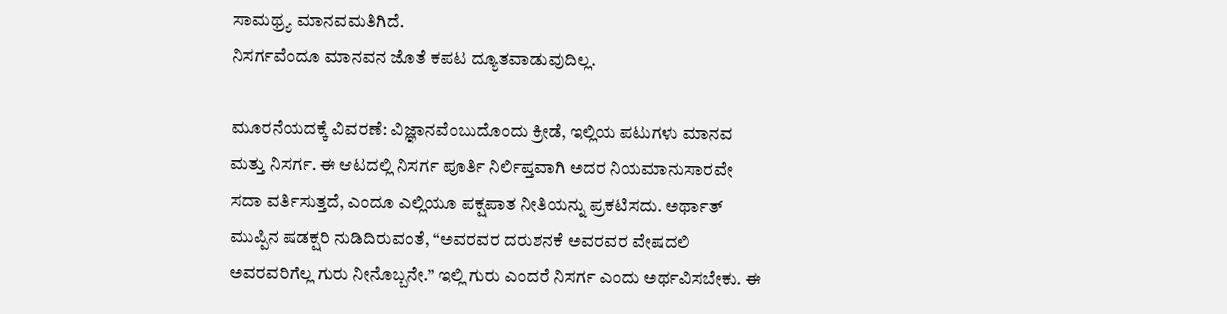ಸಾಮಥ್ರ್ಯ ಮಾನವಮತಿಗಿದೆ.
ನಿಸರ್ಗವೆಂದೂ ಮಾನವನ ಜೊತೆ ಕಪಟ ದ್ಯೂತವಾಡುವುದಿಲ್ಲ.

ಮೂರನೆಯದಕ್ಕೆ ವಿವರಣೆ: ವಿಜ್ಞಾನವೆಂಬುದೊಂದು ಕ್ರೀಡೆ, ಇಲ್ಲಿಯ ಪಟುಗಳು ಮಾನವ ಮತ್ತು ನಿಸರ್ಗ. ಈ ಆಟದಲ್ಲಿ ನಿಸರ್ಗ ಪೂರ್ತಿ ನಿರ್ಲಿಪ್ತವಾಗಿ ಅದರ ನಿಯಮಾನುಸಾರವೇ ಸದಾ ವರ್ತಿಸುತ್ತದೆ, ಎಂದೂ ಎಲ್ಲಿಯೂ ಪಕ್ಷಪಾತ ನೀತಿಯನ್ನು ಪ್ರಕಟಿಸದು. ಅರ್ಥಾತ್ ಮುಪ್ಪಿನ ಷಡಕ್ಷರಿ ನುಡಿದಿರುವಂತೆ, “ಅವರವರ ದರುಶನಕೆ ಅವರವರ ವೇಷದಲಿ ಅವರವರಿಗೆಲ್ಲ ಗುರು ನೀನೊಬ್ಬನೇ.” ಇಲ್ಲಿ ಗುರು ಎಂದರೆ ನಿಸರ್ಗ ಎಂದು ಅರ್ಥವಿಸಬೇಕು. ಈ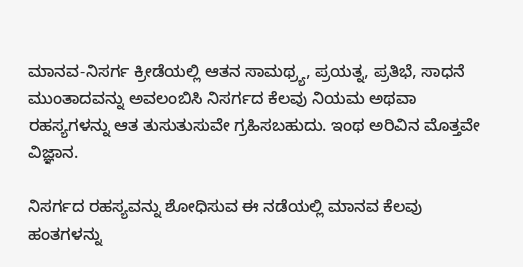ಮಾನವ-ನಿಸರ್ಗ ಕ್ರೀಡೆಯಲ್ಲಿ ಆತನ ಸಾಮಥ್ರ್ಯ, ಪ್ರಯತ್ನ, ಪ್ರತಿಭೆ, ಸಾಧನೆ ಮುಂತಾದವನ್ನು ಅವಲಂಬಿಸಿ ನಿಸರ್ಗದ ಕೆಲವು ನಿಯಮ ಅಥವಾ ರಹಸ್ಯಗಳನ್ನು ಆತ ತುಸುತುಸುವೇ ಗ್ರಹಿಸಬಹುದು. ಇಂಥ ಅರಿವಿನ ಮೊತ್ತವೇ ವಿಜ್ಞಾನ.

ನಿಸರ್ಗದ ರಹಸ್ಯವನ್ನು ಶೋಧಿಸುವ ಈ ನಡೆಯಲ್ಲಿ ಮಾನವ ಕೆಲವು ಹಂತಗಳನ್ನು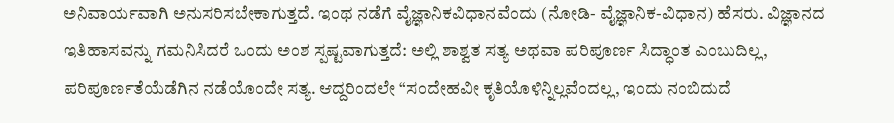ಅನಿವಾರ್ಯವಾಗಿ ಅನುಸರಿಸಬೇಕಾಗುತ್ತದೆ. ಇಂಥ ನಡೆಗೆ ವೈಜ್ಞಾನಿಕವಿಧಾನವೆಂದು (ನೋಡಿ- ವೈಜ್ಞಾನಿಕ-ವಿಧಾನ) ಹೆಸರು. ವಿಜ್ಞಾನದ ಇತಿಹಾಸವನ್ನು ಗಮನಿಸಿದರೆ ಒಂದು ಅಂಶ ಸ್ಪಷ್ಟವಾಗುತ್ತದೆ: ಅಲ್ಲಿ ಶಾಶ್ವತ ಸತ್ಯ ಅಥವಾ ಪರಿಪೂರ್ಣ ಸಿದ್ಧಾಂತ ಎಂಬುದಿಲ್ಲ, ಪರಿಪೂರ್ಣತೆಯೆಡೆಗಿನ ನಡೆಯೊಂದೇ ಸತ್ಯ. ಆದ್ದರಿಂದಲೇ “ಸಂದೇಹವೀ ಕೃತಿಯೊಳಿನ್ನಿಲ್ಲವೆಂದಲ್ಲ, ಇಂದು ನಂಬಿದುದೆ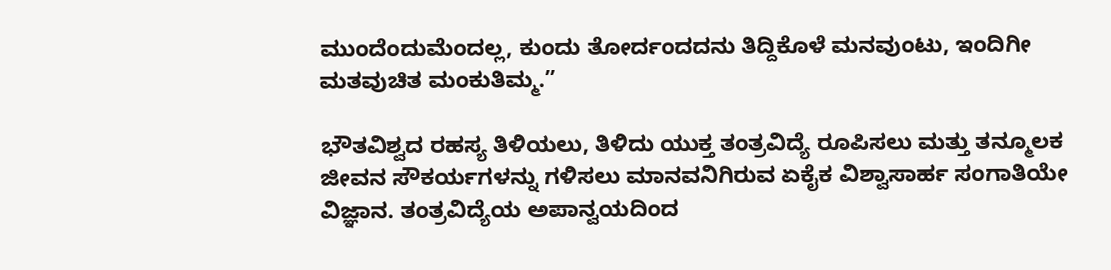ಮುಂದೆಂದುಮೆಂದಲ್ಲ, ಕುಂದು ತೋರ್ದಂದದನು ತಿದ್ದಿಕೊಳೆ ಮನವುಂಟು, ಇಂದಿಗೀ ಮತವುಚಿತ ಮಂಕುತಿಮ್ಮ.”

ಭೌತವಿಶ್ವದ ರಹಸ್ಯ ತಿಳಿಯಲು, ತಿಳಿದು ಯುಕ್ತ ತಂತ್ರವಿದ್ಯೆ ರೂಪಿಸಲು ಮತ್ತು ತನ್ಮೂಲಕ ಜೀವನ ಸೌಕರ್ಯಗಳನ್ನು ಗಳಿಸಲು ಮಾನವನಿಗಿರುವ ಏಕೈಕ ವಿಶ್ವಾಸಾರ್ಹ ಸಂಗಾತಿಯೇ ವಿಜ್ಞಾನ. ತಂತ್ರವಿದ್ಯೆಯ ಅಪಾನ್ವಯದಿಂದ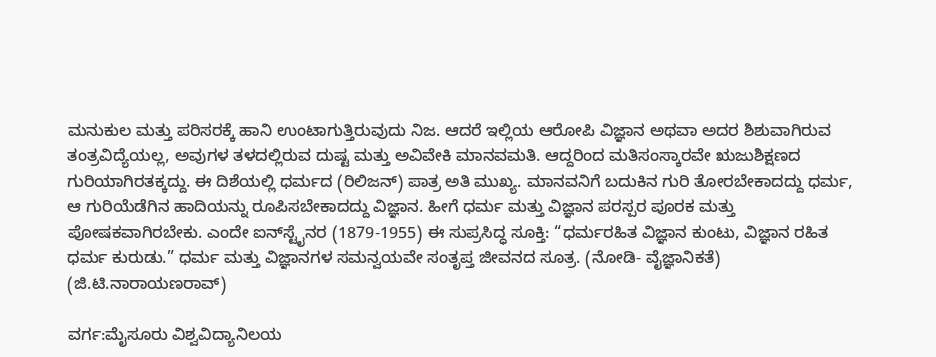ಮನುಕುಲ ಮತ್ತು ಪರಿಸರಕ್ಕೆ ಹಾನಿ ಉಂಟಾಗುತ್ತಿರುವುದು ನಿಜ. ಆದರೆ ಇಲ್ಲಿಯ ಆರೋಪಿ ವಿಜ್ಞಾನ ಅಥವಾ ಅದರ ಶಿಶುವಾಗಿರುವ ತಂತ್ರವಿದ್ಯೆಯಲ್ಲ, ಅವುಗಳ ತಳದಲ್ಲಿರುವ ದುಷ್ಟ ಮತ್ತು ಅವಿವೇಕಿ ಮಾನವಮತಿ. ಆದ್ದರಿಂದ ಮತಿಸಂಸ್ಕಾರವೇ ಋಜುಶಿಕ್ಷಣದ ಗುರಿಯಾಗಿರತಕ್ಕದ್ದು. ಈ ದಿಶೆಯಲ್ಲಿ ಧರ್ಮದ (ರಿಲಿಜನ್) ಪಾತ್ರ ಅತಿ ಮುಖ್ಯ. ಮಾನವನಿಗೆ ಬದುಕಿನ ಗುರಿ ತೋರಬೇಕಾದದ್ದು ಧರ್ಮ, ಆ ಗುರಿಯೆಡೆಗಿನ ಹಾದಿಯನ್ನು ರೂಪಿಸಬೇಕಾದದ್ದು ವಿಜ್ಞಾನ. ಹೀಗೆ ಧರ್ಮ ಮತ್ತು ವಿಜ್ಞಾನ ಪರಸ್ಪರ ಪೂರಕ ಮತ್ತು ಪೋಷಕವಾಗಿರಬೇಕು. ಎಂದೇ ಐನ್‍ಸ್ಟೈನರ (1879-1955) ಈ ಸುಪ್ರಸಿದ್ಧ ಸೂಕ್ತಿ: “ಧರ್ಮರಹಿತ ವಿಜ್ಞಾನ ಕುಂಟು, ವಿಜ್ಞಾನ ರಹಿತ ಧರ್ಮ ಕುರುಡು.” ಧರ್ಮ ಮತ್ತು ವಿಜ್ಞಾನಗಳ ಸಮನ್ವಯವೇ ಸಂತೃಪ್ತ ಜೀವನದ ಸೂತ್ರ. (ನೋಡಿ- ವೈಜ್ಞಾನಿಕತೆ)
(ಜಿ.ಟಿ.ನಾರಾಯಣರಾವ್)

ವರ್ಗ:ಮೈಸೂರು ವಿಶ್ವವಿದ್ಯಾನಿಲಯ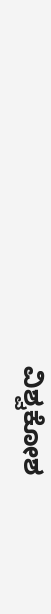ವಿಶ್ವಕೋಶ